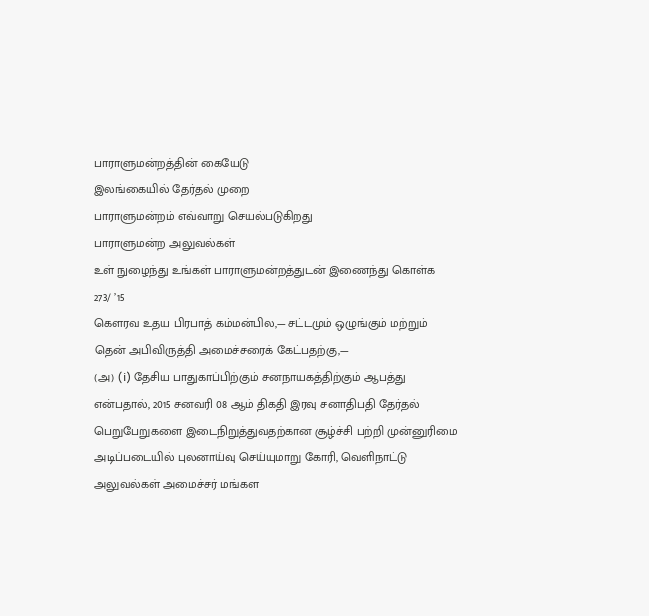பாராளுமன்றத்தின் கையேடு
இலங்கையில் தேர்தல் முறை
பாராளுமன்றம் எவ்வாறு செயல்படுகிறது
பாராளுமன்ற அலுவல்கள்
உள் நுழைந்து உங்கள் பாராளுமன்றத்துடன் இணைந்து கொள்க
273/ ’15
கௌரவ உதய பிரபாத் கம்மன்பில,— சட்டமும் ஒழுங்கும் மற்றும் தென் அபிவிருத்தி அமைச்சரைக் கேட்பதற்கு,—
(அ) (i) தேசிய பாதுகாப்பிற்கும் சனநாயகத்திற்கும் ஆபத்து என்பதால், 2015 சனவரி 08 ஆம் திகதி இரவு சனாதிபதி தேர்தல் பெறுபேறுகளை இடைநிறுத்துவதற்கான சூழ்ச்சி பற்றி முன்னுரிமை அடிப்படையில் புலனாய்வு செய்யுமாறு கோரி, வெளிநாட்டு அலுவல்கள் அமைச்சர் மங்கள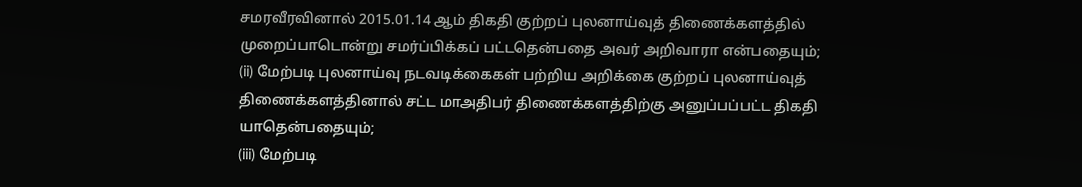சமரவீரவினால் 2015.01.14 ஆம் திகதி குற்றப் புலனாய்வுத் திணைக்களத்தில் முறைப்பாடொன்று சமர்ப்பிக்கப் பட்டதென்பதை அவர் அறிவாரா என்பதையும்;
(ii) மேற்படி புலனாய்வு நடவடிக்கைகள் பற்றிய அறிக்கை குற்றப் புலனாய்வுத் திணைக்களத்தினால் சட்ட மாஅதிபர் திணைக்களத்திற்கு அனுப்பப்பட்ட திகதி யாதென்பதையும்;
(iii) மேற்படி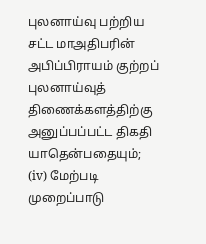புலனாய்வு பற்றிய சட்ட மாஅதிபரின் அபிப்பிராயம் குற்றப் புலனாய்வுத் திணைக்களத்திற்கு அனுப்பப்பட்ட திகதி யாதென்பதையும்;
(iv) மேற்படி முறைப்பாடு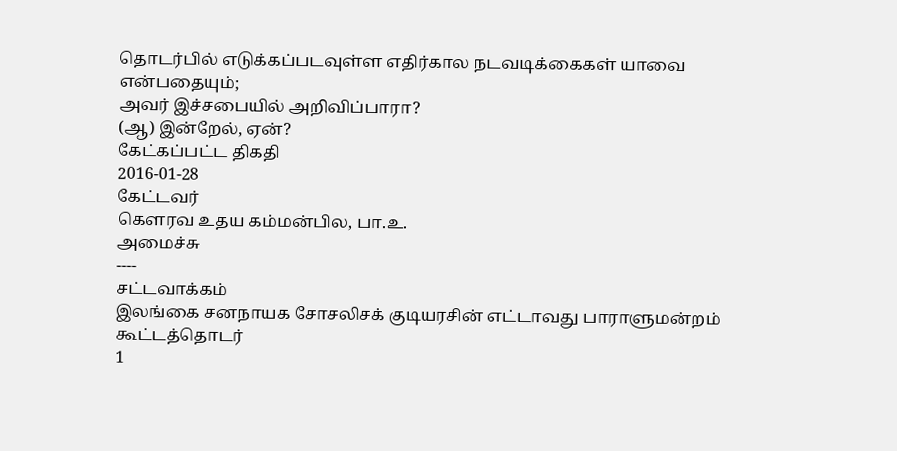தொடர்பில் எடுக்கப்படவுள்ள எதிர்கால நடவடிக்கைகள் யாவை என்பதையும்;
அவர் இச்சபையில் அறிவிப்பாரா?
(ஆ) இன்றேல், ஏன்?
கேட்கப்பட்ட திகதி
2016-01-28
கேட்டவர்
கௌரவ உதய கம்மன்பில, பா.உ.
அமைச்சு
----
சட்டவாக்கம்
இலங்கை சனநாயக சோசலிசக் குடியரசின் எட்டாவது பாராளுமன்றம்
கூட்டத்தொடர்
1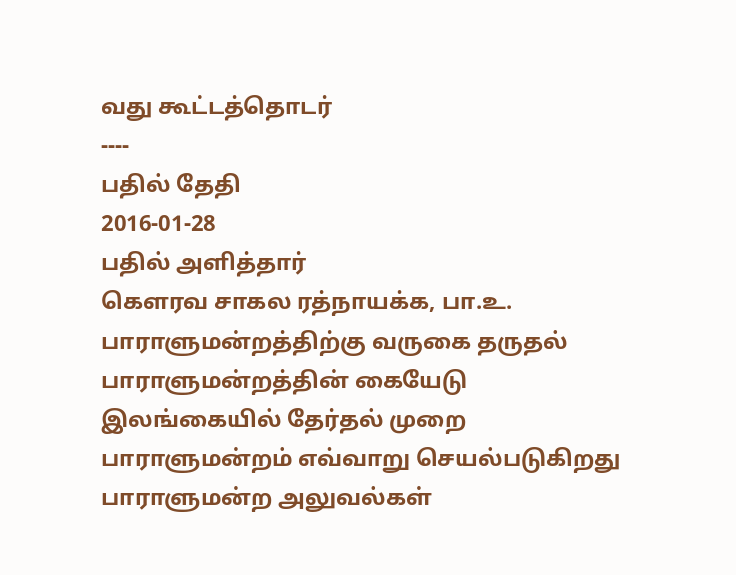வது கூட்டத்தொடர்
----
பதில் தேதி
2016-01-28
பதில் அளித்தார்
கௌரவ சாகல ரத்நாயக்க, பா.உ.
பாராளுமன்றத்திற்கு வருகை தருதல்
பாராளுமன்றத்தின் கையேடு
இலங்கையில் தேர்தல் முறை
பாராளுமன்றம் எவ்வாறு செயல்படுகிறது
பாராளுமன்ற அலுவல்கள்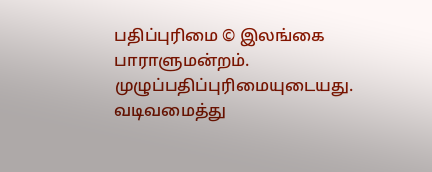பதிப்புரிமை © இலங்கை பாராளுமன்றம்.
முழுப்பதிப்புரிமையுடையது.
வடிவமைத்து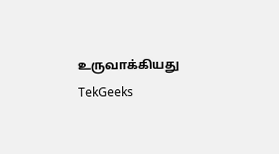உருவாக்கியது TekGeeks